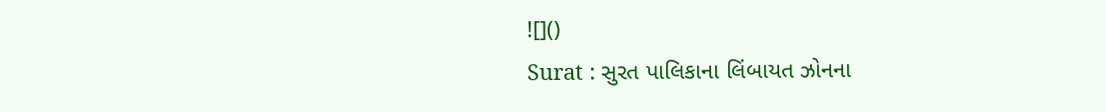![]()
Surat : સુરત પાલિકાના લિંબાયત ઝોનના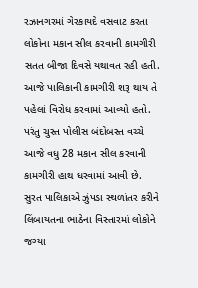રઝાનગરમાં ગેરકાયદે વસવાટ કરતા લોકોના મકાન સીલ કરવાની કામગીરી સતત બીજા દિવસે યથાવત રહી હતી. આજે પાલિકાની કામગીરી શરૂ થાય તે પહેલાં વિરોધ કરવામાં આવ્યો હતો. પરંતુ ચુસ્ત પોલીસ બંદોબસ્ત વચ્ચે આજે વધુ 28 મકાન સીલ કરવાની કામગીરી હાથ ધરવામાં આવી છે.
સુરત પાલિકાએ ઝુંપડા સ્થળાંતર કરીને લિંબાયતના ભાઠેના વિસ્તારમાં લોકોને જગ્યા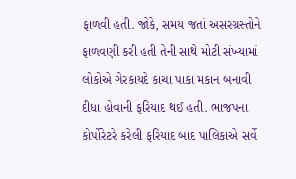ફાળવી હતી. જોકે, સમય જતાં અસરગ્રસ્તોને ફાળવણી કરી હતી તેની સાથે મોટી સંખ્યામાં લોકોએ ગેરકાયદે કાચા પાકા મકાન બનાવી દીધા હોવાની ફરિયાદ થઈ હતી. ભાજપના કોર્પોરેટરે કરેલી ફરિયાદ બાદ પાલિકાએ સર્વે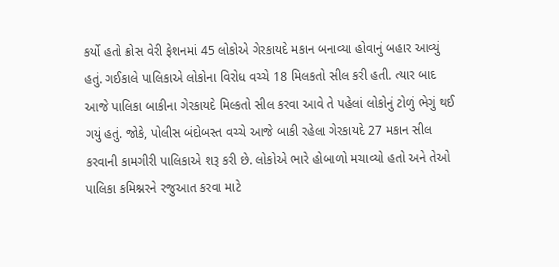કર્યો હતો ક્રોસ વેરી ફેશનમાં 45 લોકોએ ગેરકાયદે મકાન બનાવ્યા હોવાનું બહાર આવ્યું હતું. ગઈકાલે પાલિકાએ લોકોના વિરોધ વચ્ચે 18 મિલકતો સીલ કરી હતી. ત્યાર બાદ આજે પાલિકા બાકીના ગેરકાયદે મિલ્કતો સીલ કરવા આવે તે પહેલાં લોકોનું ટોળું ભેગું થઈ ગયું હતું. જોકે, પોલીસ બંદોબસ્ત વચ્ચે આજે બાકી રહેલા ગેરકાયદે 27 મકાન સીલ કરવાની કામગીરી પાલિકાએ શરૂ કરી છે. લોકોએ ભારે હોબાળો મચાવ્યો હતો અને તેઓ પાલિકા કમિશ્નરને રજુઆત કરવા માટે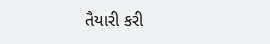તૈયારી કરી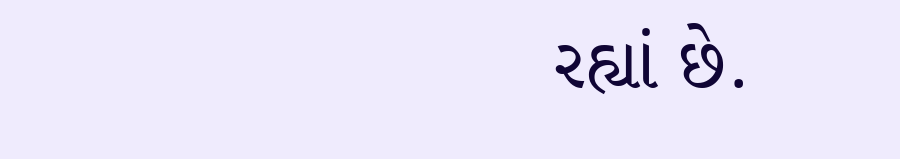રહ્યાં છે.